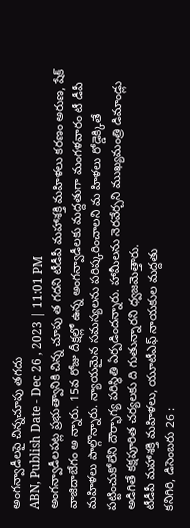అంగన్వాడీలపై చిన్నచూపు తగదు
ABN, Publish Date - Dec 26 , 2023 | 11:01 PM
అంగన్వాడీలపట్ల ప్రభుత్వానికి చిన్న చూపు త గదని టీడీపీ మహాశక్తి మహిళలు కరణం అరుణ, షేక్ వాజిదాబేగం అ న్నారు. 15వ రోజు దీక్షల్లో ఉన్న అంగన్వాడీలకు మద్దతుగా మంగళవారం టీ డీపీ మహిళలు పాల్గొన్నారు. న్యాయమైన సమస్యలను పరిష్కరించాలని మ హిళలు రోడ్డెక్కితే పట్టించుకోలేని దౌర్భాగ్య పరిస్థితి ఏర్పడిందన్నారు. హామీలను నెరవేర్చని ముఖ్యమంత్రి డిమాండ్లు అడిగితే కక్షపూరిత చర్యలకు ది గుతున్నారని ధ్వజమెత్తారు.
టీడీపీ మహాశక్తి మహిళలు, యూటీఎఫ్ నాయకుల మద్దతు
కనిగిరి, డిసెంబరు 26 :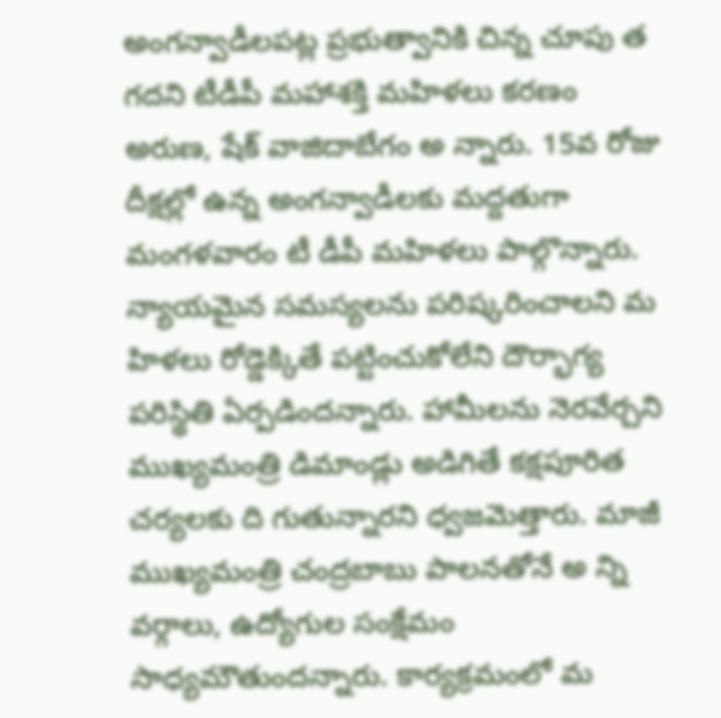అంగన్వాడీలపట్ల ప్రభుత్వానికి చిన్న చూపు త గదని టీడీపీ మహాశక్తి మహిళలు కరణం అరుణ, షేక్ వాజిదాబేగం అ న్నారు. 15వ రోజు దీక్షల్లో ఉన్న అంగన్వాడీలకు మద్దతుగా మంగళవారం టీ డీపీ మహిళలు పాల్గొన్నారు. న్యాయమైన సమస్యలను పరిష్కరించాలని మ హిళలు రోడ్డెక్కితే పట్టించుకోలేని దౌర్భాగ్య పరిస్థితి ఏర్పడిందన్నారు. హామీలను నెరవేర్చని ముఖ్యమంత్రి డిమాండ్లు అడిగితే కక్షపూరిత చర్యలకు ది గుతున్నారని ధ్వజమెత్తారు. మాజీ ముఖ్యమంత్రి చంద్రబాబు పాలనతోనే అ న్ని వర్గాలు, ఉద్యోగుల సంక్షేమం సాధ్యమౌతుందన్నారు. కార్యక్రమంలో మ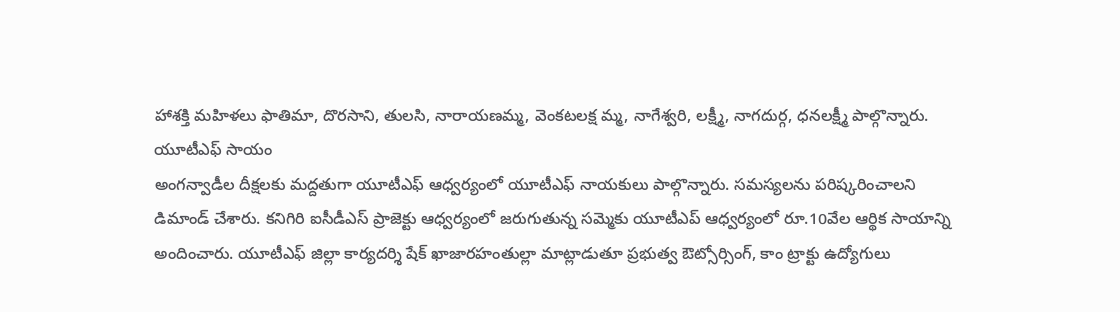హాశక్తి మహిళలు ఫాతిమా, దొరసాని, తులసి, నారాయణమ్మ, వెంకటలక్ష మ్మ, నాగేశ్వరి, లక్ష్మీ, నాగదుర్గ, ధనలక్ష్మీ పాల్గొన్నారు.
యూటీఎఫ్ సాయం
అంగన్వాడీల దీక్షలకు మద్దతుగా యూటీఎఫ్ ఆధ్వర్యంలో యూటీఎఫ్ నాయకులు పాల్గొన్నారు. సమస్యలను పరిష్కరించాలని డిమాండ్ చేశారు. కనిగిరి ఐసీడీఎస్ ప్రాజెక్టు ఆధ్వర్యంలో జరుగుతున్న సమ్మెకు యూటీఎప్ ఆధ్వర్యంలో రూ.10వేల ఆర్థిక సాయాన్ని అందించారు. యూటీఎఫ్ జిల్లా కార్యదర్శి షేక్ ఖాజారహంతుల్లా మాట్లాడుతూ ప్రభుత్వ ఔట్సోర్సింగ్, కాం ట్రాక్టు ఉద్యోగులు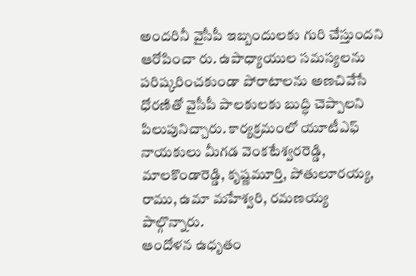అందరినీ వైసీపీ ఇబ్బందులకు గురి చేస్తుందని ఆరోపించా రు. ఉపాధ్యాయుల సమస్యలను పరిష్కరించకుండా పోరాటాలను అణచివేసే ధోరణితో వైసీపీ పాలకులకు బుద్ధి చెప్పాలని పిలుపునిచ్చారు. కార్యక్రమంలో యూటీఎఫ్ నాయకులు మీగడ వెంకటేశ్వరరెడ్డి, మాలకొండారెడ్డి, కృష్ణమూర్తి, పోతులూరయ్య, రాము, ఉమా మహేశ్వరి, రమణయ్య పాల్గొన్నారు.
ఆందోళన ఉధృతం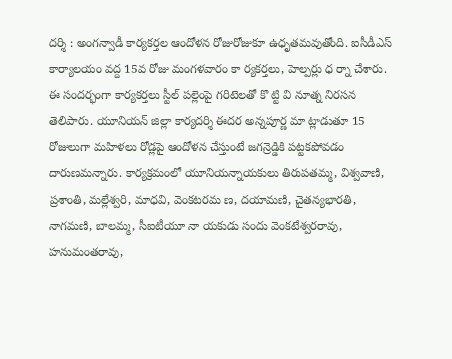దర్శి : అంగన్వాడీ కార్యకర్తల ఆందోళన రోజురోజుకూ ఉధృతమవుతోంది. ఐసీడీఎస్ కార్యాలయం వద్ద 15వ రోజు మంగళవారం కా ర్యకర్తలు, హెల్పర్లు ధ ర్నా చేశారు. ఈ సందర్భంగా కార్యకర్తలు స్టీల్ పల్లెంపై గరిటెలతో కొ ట్టి వి నూత్న నిరసన తెలిపారు. యూనియన్ జిల్లా కార్యదర్శి ఈదర అన్నపూర్ణ మా ట్లాడుతూ 15 రోజులుగా మహిళలు రోడ్లపై ఆందోళన చేస్తుంటే జగన్రెడ్డికి పట్టకపోవడం దారుణమన్నారు. కార్యక్రమంలో యూనియన్నాయకులు తిరుపతమ్మ, విశ్వవాణి, ప్రశాంతి, మల్లేశ్వరి, మాధవి, వెంకటరమ ణ, దయామణి, చైతన్యభారతి, నాగమణి, బాలమ్మ, సీఐటీయూ నా యకుడు సందు వెంకటేశ్వరరావు, హనుమంతరావు,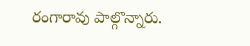రంగారావు పాల్గొన్నారు.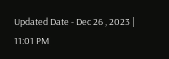Updated Date - Dec 26 , 2023 | 11:01 PM